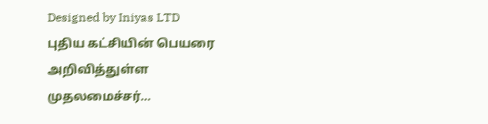Designed by Iniyas LTD
புதிய கட்சியின் பெயரை அறிவித்துள்ள முதலமைச்சர்…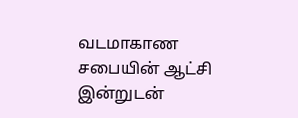வடமாகாண சபையின் ஆட்சி இன்றுடன்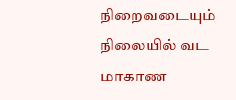நிறைவடையும் நிலையில் வட மாகாண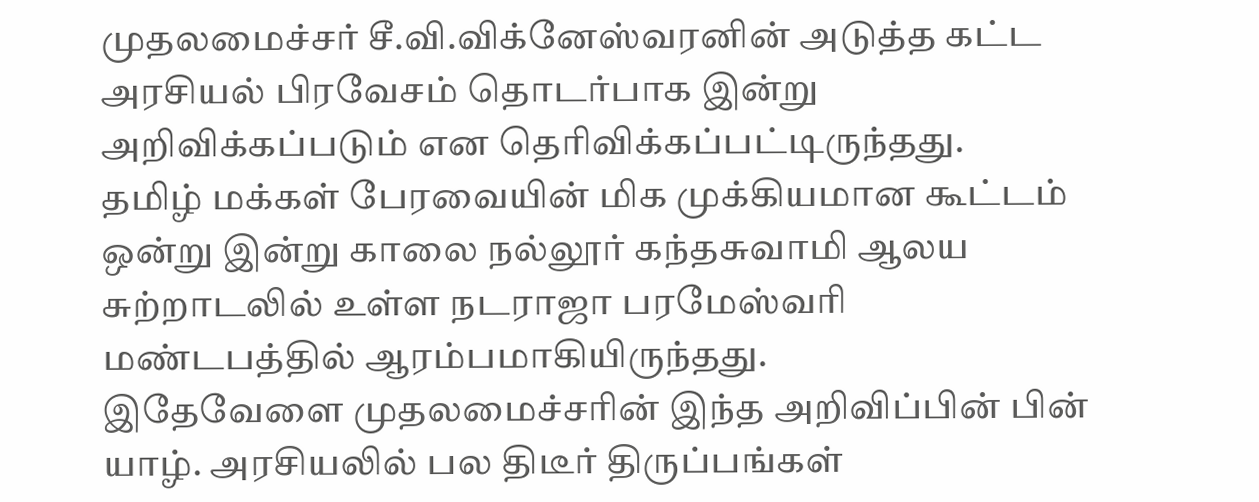முதலமைச்சர் சீ.வி.விக்னேஸ்வரனின் அடுத்த கட்ட அரசியல் பிரவேசம் தொடர்பாக இன்று அறிவிக்கப்படும் என தெரிவிக்கப்பட்டிருந்தது.
தமிழ் மக்கள் பேரவையின் மிக முக்கியமான கூட்டம் ஒன்று இன்று காலை நல்லூர் கந்தசுவாமி ஆலய சுற்றாடலில் உள்ள நடராஜா பரமேஸ்வரி மண்டபத்தில் ஆரம்பமாகியிருந்தது.
இதேவேளை முதலமைச்சரின் இந்த அறிவிப்பின் பின் யாழ். அரசியலில் பல திடீர் திருப்பங்கள்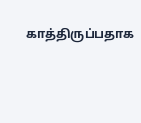காத்திருப்பதாக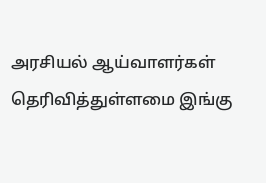அரசியல் ஆய்வாளர்கள் தெரிவித்துள்ளமை இங்கு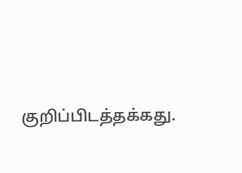குறிப்பிடத்தக்கது.